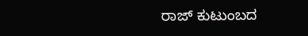ರಾಜ್ ಕುಟುಂಬದ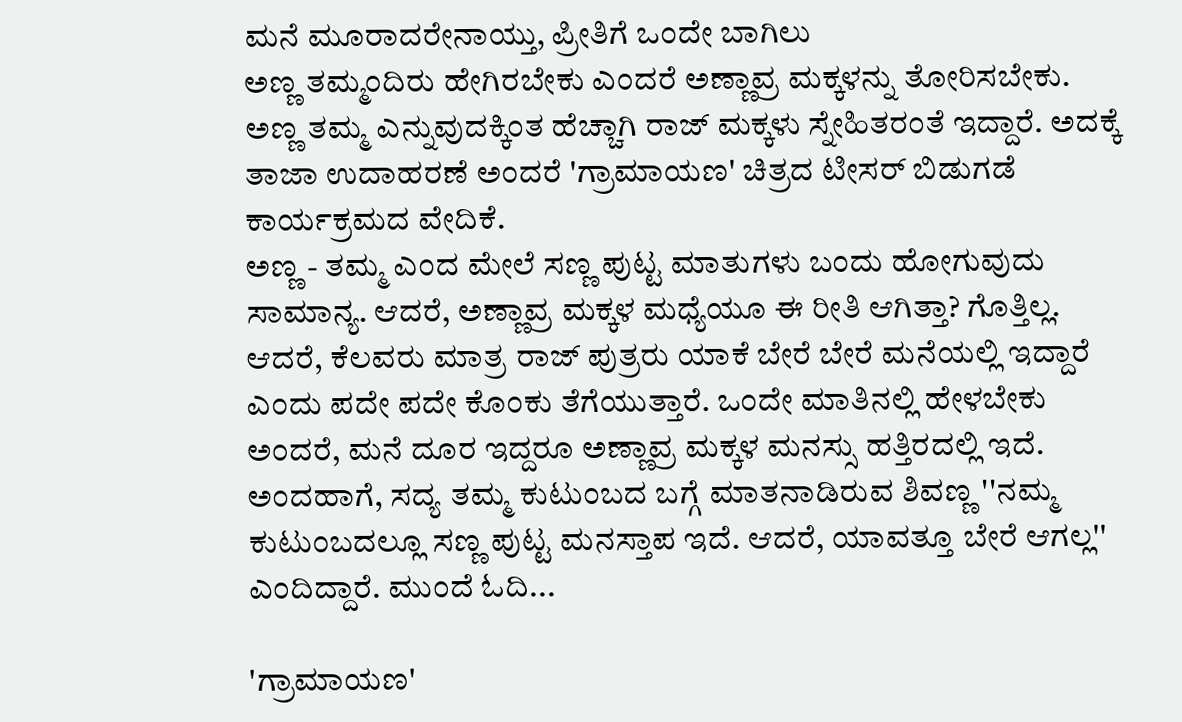ಮನೆ ಮೂರಾದರೇನಾಯ್ತು, ಪ್ರೀತಿಗೆ ಒಂದೇ ಬಾಗಿಲು
ಅಣ್ಣ ತಮ್ಮಂದಿರು ಹೇಗಿರಬೇಕು ಎಂದರೆ ಅಣ್ಣಾವ್ರ ಮಕ್ಕಳನ್ನು ತೋರಿಸಬೇಕು. ಅಣ್ಣ ತಮ್ಮ ಎನ್ನುವುದಕ್ಕಿಂತ ಹೆಚ್ಚಾಗಿ ರಾಜ್ ಮಕ್ಕಳು ಸ್ನೇಹಿತರಂತೆ ಇದ್ದಾರೆ. ಅದಕ್ಕೆ ತಾಜಾ ಉದಾಹರಣೆ ಅಂದರೆ 'ಗ್ರಾಮಾಯಣ' ಚಿತ್ರದ ಟೀಸರ್ ಬಿಡುಗಡೆ ಕಾರ್ಯಕ್ರಮದ ವೇದಿಕೆ.
ಅಣ್ಣ - ತಮ್ಮ ಎಂದ ಮೇಲೆ ಸಣ್ಣ ಪುಟ್ಟ ಮಾತುಗಳು ಬಂದು ಹೋಗುವುದು ಸಾಮಾನ್ಯ. ಆದರೆ, ಅಣ್ಣಾವ್ರ ಮಕ್ಕಳ ಮಧ್ಯೆಯೂ ಈ ರೀತಿ ಆಗಿತ್ತಾ? ಗೊತ್ತಿಲ್ಲ. ಆದರೆ, ಕೆಲವರು ಮಾತ್ರ ರಾಜ್ ಪುತ್ರರು ಯಾಕೆ ಬೇರೆ ಬೇರೆ ಮನೆಯಲ್ಲಿ ಇದ್ದಾರೆ ಎಂದು ಪದೇ ಪದೇ ಕೊಂಕು ತೆಗೆಯುತ್ತಾರೆ. ಒಂದೇ ಮಾತಿನಲ್ಲಿ ಹೇಳಬೇಕು ಅಂದರೆ, ಮನೆ ದೂರ ಇದ್ದರೂ ಅಣ್ಣಾವ್ರ ಮಕ್ಕಳ ಮನಸ್ಸು ಹತ್ತಿರದಲ್ಲಿ ಇದೆ.
ಅಂದಹಾಗೆ, ಸದ್ಯ ತಮ್ಮ ಕುಟುಂಬದ ಬಗ್ಗೆ ಮಾತನಾಡಿರುವ ಶಿವಣ್ಣ ''ನಮ್ಮ ಕುಟುಂಬದಲ್ಲೂ ಸಣ್ಣ ಪುಟ್ಟ ಮನಸ್ತಾಪ ಇದೆ. ಆದರೆ, ಯಾವತ್ತೂ ಬೇರೆ ಆಗಲ್ಲ'' ಎಂದಿದ್ದಾರೆ. ಮುಂದೆ ಓದಿ...

'ಗ್ರಾಮಾಯಣ'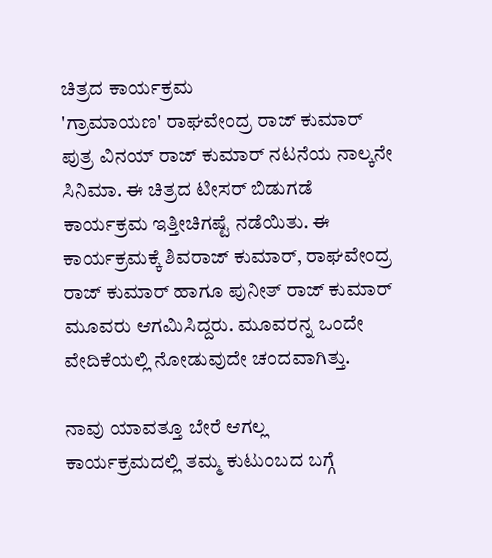ಚಿತ್ರದ ಕಾರ್ಯಕ್ರಮ
'ಗ್ರಾಮಾಯಣ' ರಾಘವೇಂದ್ರ ರಾಜ್ ಕುಮಾರ್ ಪುತ್ರ ವಿನಯ್ ರಾಜ್ ಕುಮಾರ್ ನಟನೆಯ ನಾಲ್ಕನೇ ಸಿನಿಮಾ. ಈ ಚಿತ್ರದ ಟೀಸರ್ ಬಿಡುಗಡೆ ಕಾರ್ಯಕ್ರಮ ಇತ್ತೀಚಿಗಷ್ಟೆ ನಡೆಯಿತು. ಈ ಕಾರ್ಯಕ್ರಮಕ್ಕೆ ಶಿವರಾಜ್ ಕುಮಾರ್, ರಾಘವೇಂದ್ರ ರಾಜ್ ಕುಮಾರ್ ಹಾಗೂ ಪುನೀತ್ ರಾಜ್ ಕುಮಾರ್ ಮೂವರು ಆಗಮಿಸಿದ್ದರು. ಮೂವರನ್ನ ಒಂದೇ ವೇದಿಕೆಯಲ್ಲಿ ನೋಡುವುದೇ ಚಂದವಾಗಿತ್ತು.

ನಾವು ಯಾವತ್ತೂ ಬೇರೆ ಆಗಲ್ಲ
ಕಾರ್ಯಕ್ರಮದಲ್ಲಿ ತಮ್ಮ ಕುಟುಂಬದ ಬಗ್ಗೆ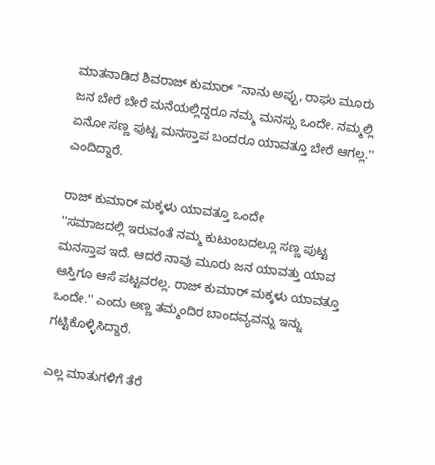ಮಾತನಾಡಿದ ಶಿವರಾಜ್ ಕುಮಾರ್ ''ನಾನು ಅಪ್ಪು, ರಾಘು ಮೂರು ಜನ ಬೇರೆ ಬೇರೆ ಮನೆಯಲ್ಲಿದ್ದರೂ ನಮ್ಮ ಮನಸ್ಸು ಒಂದೇ. ನಮ್ಮಲ್ಲಿ ಏನೋ ಸಣ್ಣ ಪುಟ್ಟ ಮನಸ್ತಾಪ ಬಂದರೂ ಯಾವತ್ತೂ ಬೇರೆ ಆಗಲ್ಲ.'' ಎಂದಿದ್ದಾರೆ.

ರಾಜ್ ಕುಮಾರ್ ಮಕ್ಕಳು ಯಾವತ್ತೂ ಒಂದೇ
''ಸಮಾಜದಲ್ಲಿ ಇರುವಂತೆ ನಮ್ಮ ಕುಟುಂಬದಲ್ಲೂ ಸಣ್ಣ ಪುಟ್ಟ ಮನಸ್ತಾಪ ಇದೆ. ಆದರೆ ನಾವು ಮೂರು ಜನ ಯಾವತ್ತು ಯಾವ ಆಸ್ತಿಗೂ ಆಸೆ ಪಟ್ಟವರಲ್ಲ. ರಾಜ್ ಕುಮಾರ್ ಮಕ್ಕಳು ಯಾವತ್ತೂ ಒಂದೇ.'' ಎಂದು ಅಣ್ಣ ತಮ್ಮಂದಿರ ಬಾಂದವ್ಯವನ್ನು ಇನ್ನು ಗಟ್ಟಿಕೊಳ್ಳಿಸಿದ್ದಾರೆ.

ಎಲ್ಲ ಮಾತುಗಳಿಗೆ ತೆರೆ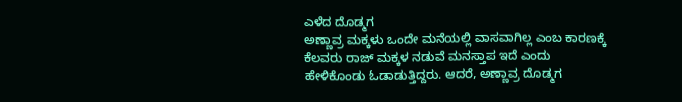ಎಳೆದ ದೊಡ್ಮಗ
ಅಣ್ಣಾವ್ರ ಮಕ್ಕಳು ಒಂದೇ ಮನೆಯಲ್ಲಿ ವಾಸವಾಗಿಲ್ಲ ಎಂಬ ಕಾರಣಕ್ಕೆ ಕೆಲವರು ರಾಜ್ ಮಕ್ಕಳ ನಡುವೆ ಮನಸ್ತಾಪ ಇದೆ ಎಂದು ಹೇಳಿಕೊಂಡು ಓಡಾಡುತ್ತಿದ್ದರು. ಆದರೆ, ಅಣ್ಣಾವ್ರ ದೊಡ್ಮಗ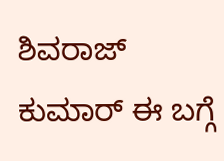ಶಿವರಾಜ್ ಕುಮಾರ್ ಈ ಬಗ್ಗೆ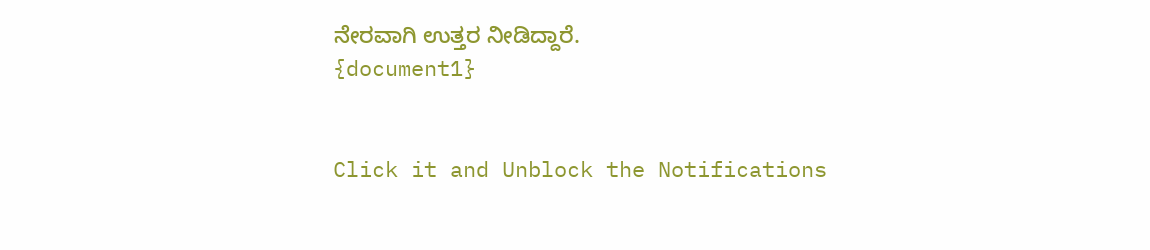ನೇರವಾಗಿ ಉತ್ತರ ನೀಡಿದ್ದಾರೆ.
{document1}


Click it and Unblock the Notifications